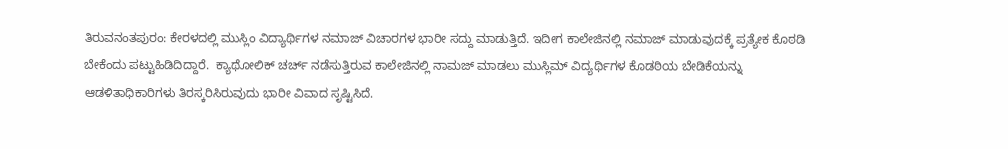ತಿರುವನಂತಪುರಂ: ಕೇರಳದಲ್ಲಿ ಮುಸ್ಲಿಂ ವಿದ್ಯಾರ್ಥಿಗಳ ನಮಾಜ್‌ ವಿಚಾರಗಳ ಭಾರೀ ಸದ್ದು ಮಾಡುತ್ತಿದೆ. ಇದೀಗ ಕಾಲೇಜಿನಲ್ಲಿ ನಮಾಜ್‌ ಮಾಡುವುದಕ್ಕೆ ಪ್ರತ್ಯೇಕ ಕೊಠಡಿ ಬೇಕೆಂದು ಪಟ್ಟುಹಿಡಿದಿದ್ದಾರೆ.  ಕ್ಯಾಥೋಲಿಕ್‌ ಚರ್ಚ್‌ ನಡೆಸುತ್ತಿರುವ ಕಾಲೇಜಿನಲ್ಲಿ ನಾಮಜ್‌ ಮಾಡಲು ಮುಸ್ಲಿಮ್‌ ವಿದ್ಯರ್ಥಿಗಳ ಕೊಡಠಿಯ ಬೇಡಿಕೆಯನ್ನು ಆಡಳಿತಾಧಿಕಾರಿಗಳು ತಿರಸ್ಕರಿಸಿರುವುದು ಭಾರೀ ವಿವಾದ ಸೃಷ್ಟಿಸಿದೆ.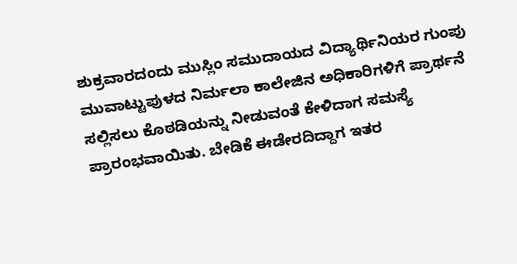ಶುಕ್ರವಾರದಂದು ಮುಸ್ಲಿಂ ಸಮುದಾಯದ ವಿದ್ಯಾರ್ಥಿನಿಯರ ಗುಂಪು ಮುವಾಟ್ಟುಪುಳದ ನಿರ್ಮಲಾ ಕಾಲೇಜಿನ ಅಧಿಕಾರಿಗಳಿಗೆ ಪ್ರಾರ್ಥನೆ ಸಲ್ಲಿಸಲು ಕೊಠಡಿಯನ್ನು ನೀಡುವಂತೆ ಕೇಳಿದಾಗ ಸಮಸ್ಯೆ ಪ್ರಾರಂಭವಾಯಿತು. ಬೇಡಿಕೆ ಈಡೇರದಿದ್ದಾಗ ಇತರ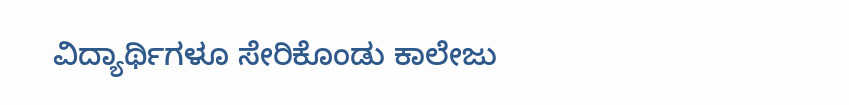ವಿದ್ಯಾರ್ಥಿಗಳೂ ಸೇರಿಕೊಂಡು ಕಾಲೇಜು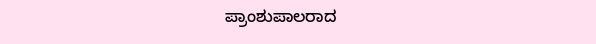ಪ್ರಾಂಶುಪಾಲರಾದ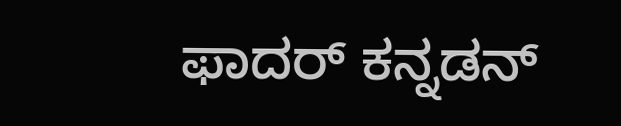ಫಾದರ್ ಕನ್ನಡನ್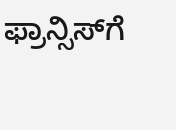ಫ್ರಾನ್ಸಿಸ್‌ಗೆ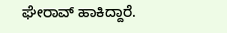ಘೇರಾವ್ ಹಾಕಿದ್ದಾರೆ.